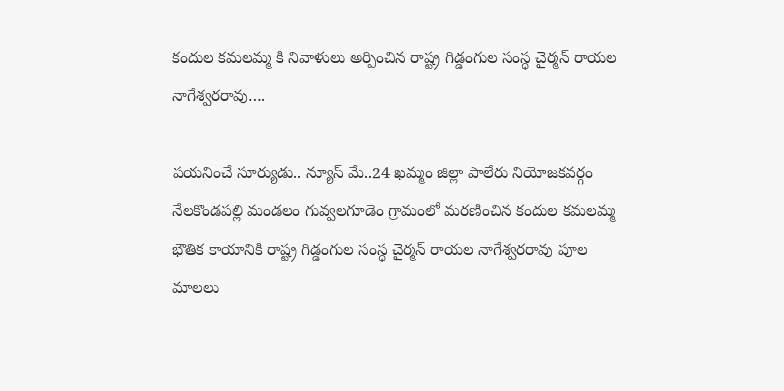కందుల కమలమ్మ కి నివాళులు అర్పించిన రాష్ట్ర గిడ్డంగుల సంస్ధ చైర్మన్ రాయల నాగేశ్వరరావు….

పయనించే సూర్యుడు.. న్యూస్ మే..24 ఖమ్మం జిల్లా పాలేరు నియోజకవర్గం నేలకొండపల్లి మండలం గువ్వలగూడెం గ్రామంలో మరణించిన కందుల కమలమ్మ భౌతిక కాయానికి రాష్ట్ర గిడ్డంగుల సంస్ధ చైర్మన్ రాయల నాగేశ్వరరావు పూల మాలలు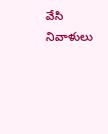వేసి నివాళులు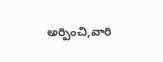అర్పించి,వారి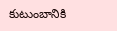కుటుంబానికి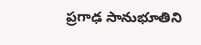ప్రగాఢ సానుభూతిని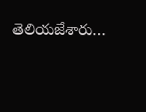తెలియజేశారు…